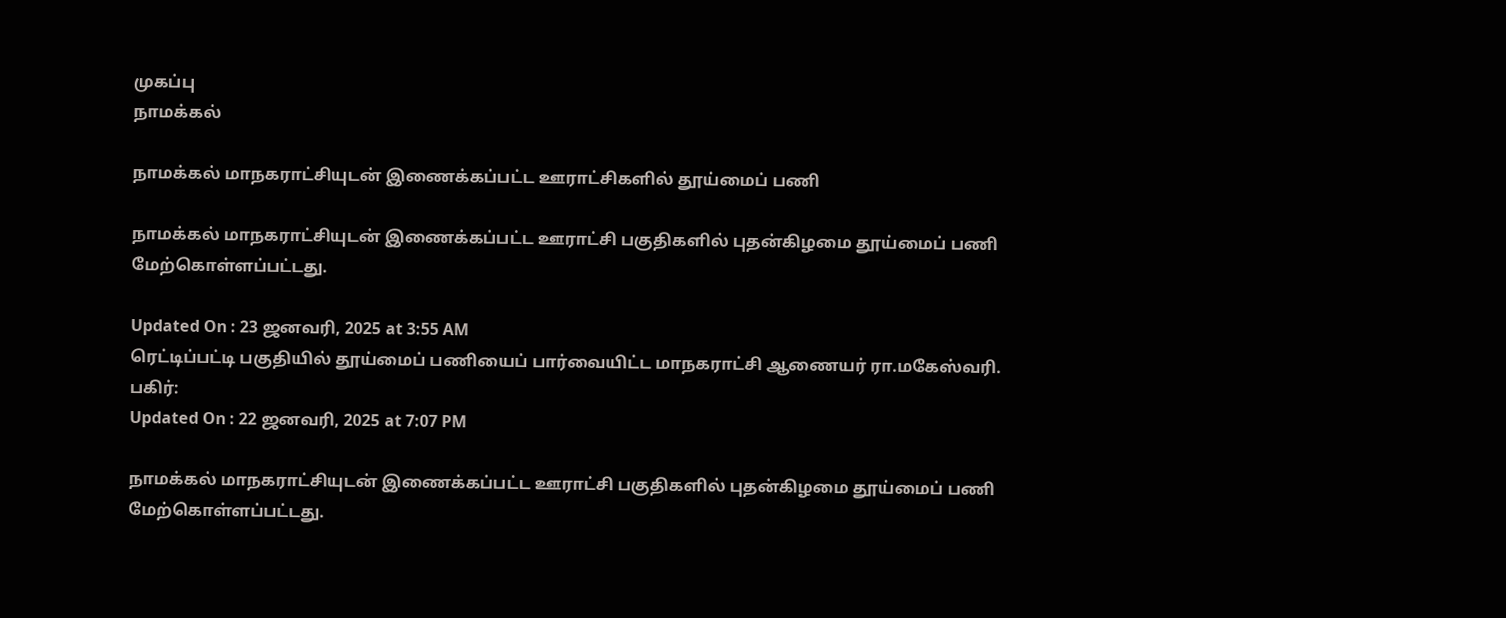முகப்பு
நாமக்கல்

நாமக்கல் மாநகராட்சியுடன் இணைக்கப்பட்ட ஊராட்சிகளில் தூய்மைப் பணி

நாமக்கல் மாநகராட்சியுடன் இணைக்கப்பட்ட ஊராட்சி பகுதிகளில் புதன்கிழமை தூய்மைப் பணி மேற்கொள்ளப்பட்டது.

Updated On : 23 ஜனவரி, 2025 at 3:55 AM
ரெட்டிப்பட்டி பகுதியில் தூய்மைப் பணியைப் பார்வையிட்ட மாநகராட்சி ஆணையர் ரா.மகேஸ்வரி.
பகிர்:
Updated On : 22 ஜனவரி, 2025 at 7:07 PM

நாமக்கல் மாநகராட்சியுடன் இணைக்கப்பட்ட ஊராட்சி பகுதிகளில் புதன்கிழமை தூய்மைப் பணி மேற்கொள்ளப்பட்டது.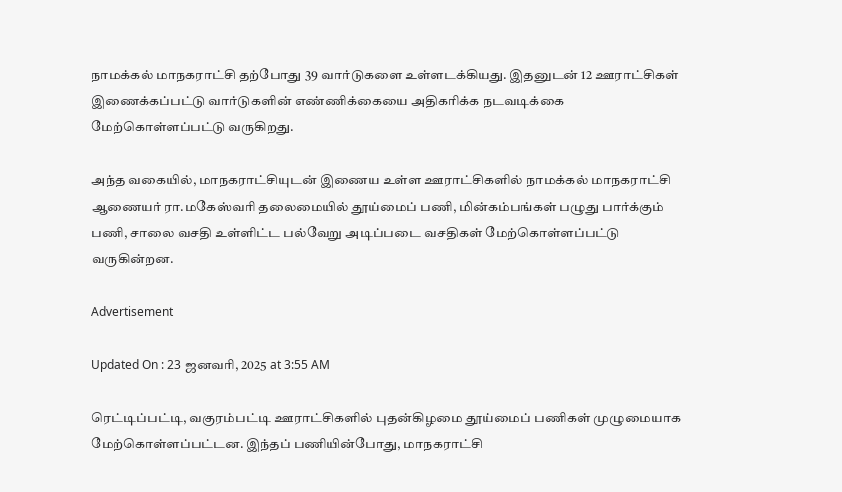நாமக்கல் மாநகராட்சி தற்போது 39 வார்டுகளை உள்ளடக்கியது. இதனுடன் 12 ஊராட்சிகள் இணைக்கப்பட்டு வார்டுகளின் எண்ணிக்கையை அதிகரிக்க நடவடிக்கை மேற்கொள்ளப்பட்டு வருகிறது.

அந்த வகையில், மாநகராட்சியுடன் இணைய உள்ள ஊராட்சிகளில் நாமக்கல் மாநகராட்சி ஆணையர் ரா.மகேஸ்வரி தலைமையில் தூய்மைப் பணி, மின்கம்பங்கள் பழுது பார்க்கும் பணி, சாலை வசதி உள்ளிட்ட பல்வேறு அடிப்படை வசதிகள் மேற்கொள்ளப்பட்டு வருகின்றன.

Advertisement

Updated On : 23 ஜனவரி, 2025 at 3:55 AM

ரெட்டிப்பட்டி, வகுரம்பட்டி ஊராட்சிகளில் புதன்கிழமை தூய்மைப் பணிகள் முழுமையாக மேற்கொள்ளப்பட்டன. இந்தப் பணியின்போது, மாநகராட்சி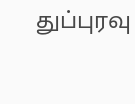துப்புரவு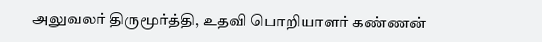அலுவலர் திருமூர்த்தி, உதவி பொறியாளர் கண்ணன்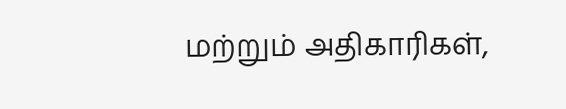மற்றும் அதிகாரிகள்,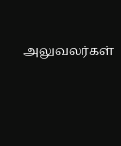அலுவலர்கள்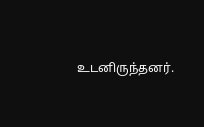உடனிருந்தனர்.